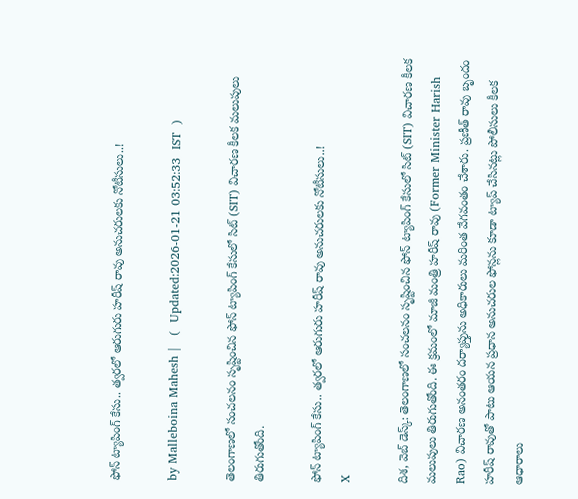ఫోన్ ట్యాపింగ్ కేసు.. త్వరలో ఆరుగురు హరీష్ రావు అనుచరులకు నోటీసులు..!

by Malleboina Mahesh |   (  Updated:2026-01-21 03:52:33  IST  )

తెలంగాణలో సంచలనం సృష్టించిన ఫోన్ ట్యాపింగ్ కేసులో సిట్ (SIT) విచారణ కీలక మలుపులు తిరుగుతోంది.

ఫోన్ ట్యాపింగ్ కేసు.. త్వరలో ఆరుగురు హరీష్ రావు అనుచరులకు నోటీసులు..!
X

దిశ, వెబ్ డెస్క్: తెలంగాణలో సంచలనం సృష్టించిన ఫోన్ ట్యాపింగ్ కేసులో సిట్ (SIT) విచారణ కీలక మలుపులు తిరుగుతోంది. ఈ క్రమంలో మాజీ మంత్రి హరీష్ రావు (Former Minister Harish Rao) విచారణ అనంతరం దర్యాప్తును అధికారులు మరింత వేగవంతం చేశారు. ప్రణీత్ రావు బృందం హరీష్ రావుతో పాటు ఆయన ప్రధాన అనుచరుల ఫోన్లను కూడా ట్యాప్ చేసినట్లు పోలీసులు కీలక ఆధారాలు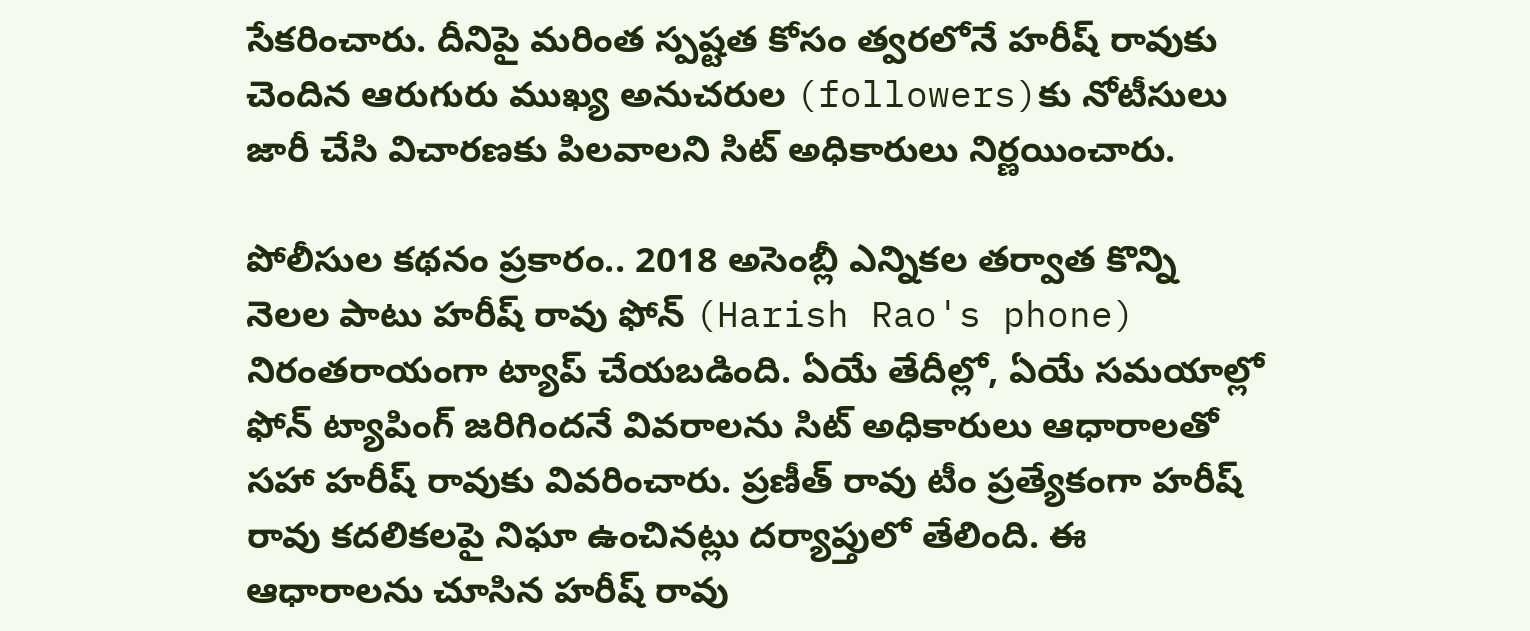సేకరించారు. దీనిపై మరింత స్పష్టత కోసం త్వరలోనే హరీష్ రావుకు చెందిన ఆరుగురు ముఖ్య అనుచరుల (followers)కు నోటీసులు జారీ చేసి విచారణకు పిలవాలని సిట్ అధికారులు నిర్ణయించారు.

పోలీసుల కథనం ప్రకారం.. 2018 అసెంబ్లీ ఎన్నికల తర్వాత కొన్ని నెలల పాటు హరీష్ రావు ఫోన్ (Harish Rao's phone) నిరంతరాయంగా ట్యాప్ చేయబడింది. ఏయే తేదీల్లో, ఏయే సమయాల్లో ఫోన్ ట్యాపింగ్ జరిగిందనే వివరాలను సిట్ అధికారులు ఆధారాలతో సహా హరీష్ రావుకు వివరించారు. ప్రణీత్ రావు టీం ప్రత్యేకంగా హరీష్ రావు కదలికలపై నిఘా ఉంచినట్లు దర్యాప్తులో తేలింది. ఈ ఆధారాలను చూసిన హరీష్ రావు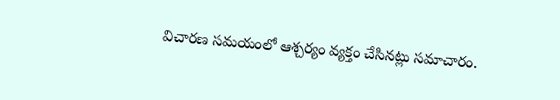విచారణ సమయంలో ఆశ్చర్యం వ్యక్తం చేసినట్లు సమాచారం.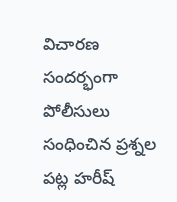విచారణ సందర్భంగా పోలీసులు సంధించిన ప్రశ్నల పట్ల హరీష్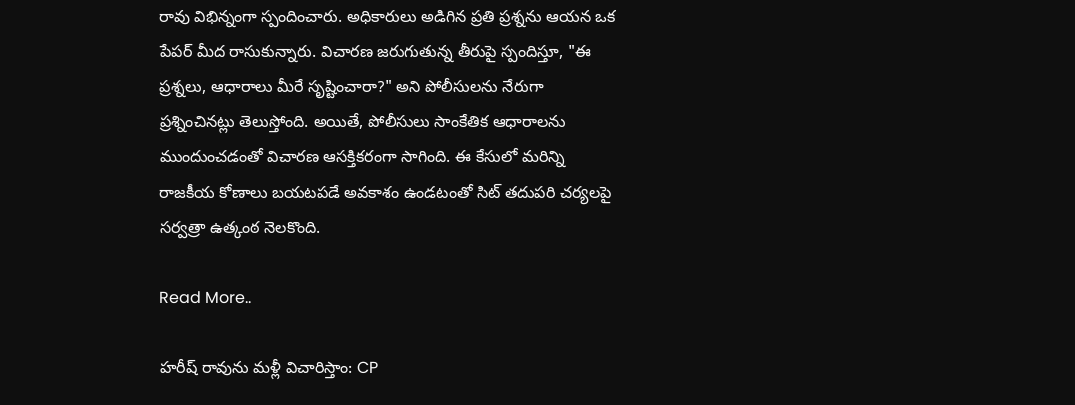రావు విభిన్నంగా స్పందించారు. అధికారులు అడిగిన ప్రతి ప్రశ్నను ఆయన ఒక పేపర్ మీద రాసుకున్నారు. విచారణ జరుగుతున్న తీరుపై స్పందిస్తూ, "ఈ ప్రశ్నలు, ఆధారాలు మీరే సృష్టించారా?" అని పోలీసులను నేరుగా ప్రశ్నించినట్లు తెలుస్తోంది. అయితే, పోలీసులు సాంకేతిక ఆధారాలను ముందుంచడంతో విచారణ ఆసక్తికరంగా సాగింది. ఈ కేసులో మరిన్ని రాజకీయ కోణాలు బయటపడే అవకాశం ఉండటంతో సిట్ తదుపరి చర్యలపై సర్వత్రా ఉత్కంఠ నెలకొంది.

Read More..

హరీష్ రావును మళ్లీ విచారిస్తాం: CP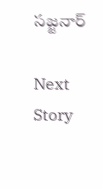సజ్జనార్

Next Story